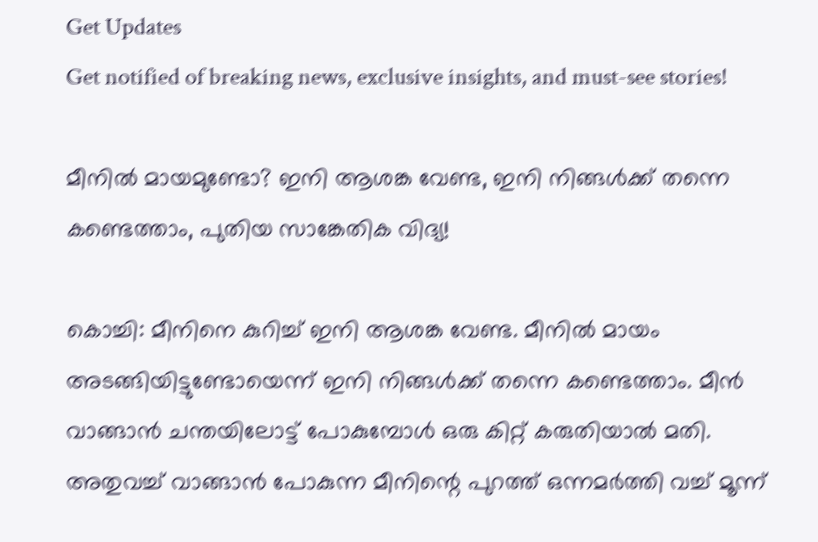Get Updates
Get notified of breaking news, exclusive insights, and must-see stories!

മീനിൽ മായമുണ്ടോ? ഇനി ആശങ്ക വേണ്ട, ഇനി നിങ്ങൾക്ക് തന്നെ കണ്ടെത്താം, പുതിയ സാങ്കേതിക വിദ്യ!

കൊച്ചി: മീനിനെ കുറിച്ച് ഇനി ആശങ്ക വേണ്ട. മീനിൽ മായം അടങ്ങിയിട്ടുണ്ടോയെന്ന് ഇനി നിങ്ങൾക്ക് തന്നെ കണ്ടെത്താം. മീൻ വാങ്ങാൻ ചന്തയിലോട്ട് പോകുമ്പോൾ ഒരു കിറ്റ് കരുതിയാൽ മതി. അതുവച്ച് വാങ്ങാന്‍ പോകുന്ന മീനിന്റെ പുറത്ത് ഒന്നമര്‍ത്തി വച്ച് മൂന്ന്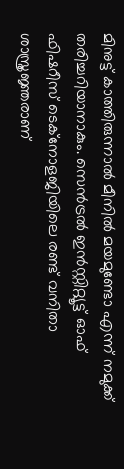മിനുട്ട് കാത്തിരുന്നാൽ മീനിൽ മയമുണ്ടോ എന്ന് നമുക്ക് തരിച്ചറിയാനാകും. സെന്‍ട്രല്‍ ഇന്‍സ്റ്റിറ്റ്യൂട്ട് ഓഫ് ഫിഷറീസ് ടെക്നോളജിയിലെ രണ്ട് വനിതാ ശാസ്ത്രജ്ഞരാണ്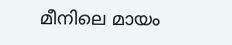മീനിലെ മായം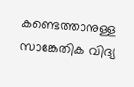കണ്ടെത്താനുള്ള സാങ്കേതിക വിദ്യ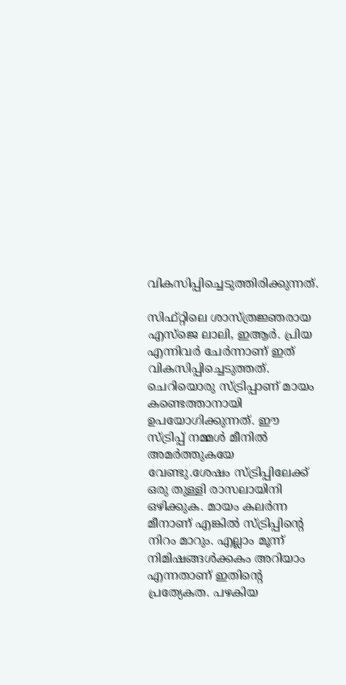വികസിപ്പിച്ചെടുത്തിരിക്കുന്നത്.

സിഫ്റ്റിലെ ശാസ്ത്രജ്ഞരായ എസ്ജെ ലാലി, ഇആര്‍. പ്രിയ എന്നിവര്‍ ചേര്‍ന്നാണ് ഇത് വികസിപ്പിച്ചെടുത്തത്. ചെറിയൊരു സ്ട്രിപ്പാണ് മായം കണ്ടെത്താനായി ഉപയോഗിക്കുന്നത്. ഈ സ്ട്രിപ്പ് നമ്മള്‍ മീനില്‍ അമര്‍ത്തുകയേ വേണ്ടു.ശേഷം സ്ട്രിപ്പിലേക്ക് ഒരു തുള്ളി രാസലായിനി ഒഴിക്കുക. മായം കലര്‍ന്ന മീനാണ് എങ്കില്‍ സ്ട്രിപ്പിന്റെ നിറം മാറും. എല്ലാം മൂന്ന് നിമിഷങ്ങൾക്കകം അറിയാം എന്നതാണ് ഇതിന്റെ പ്രത്യേകത. പഴകിയ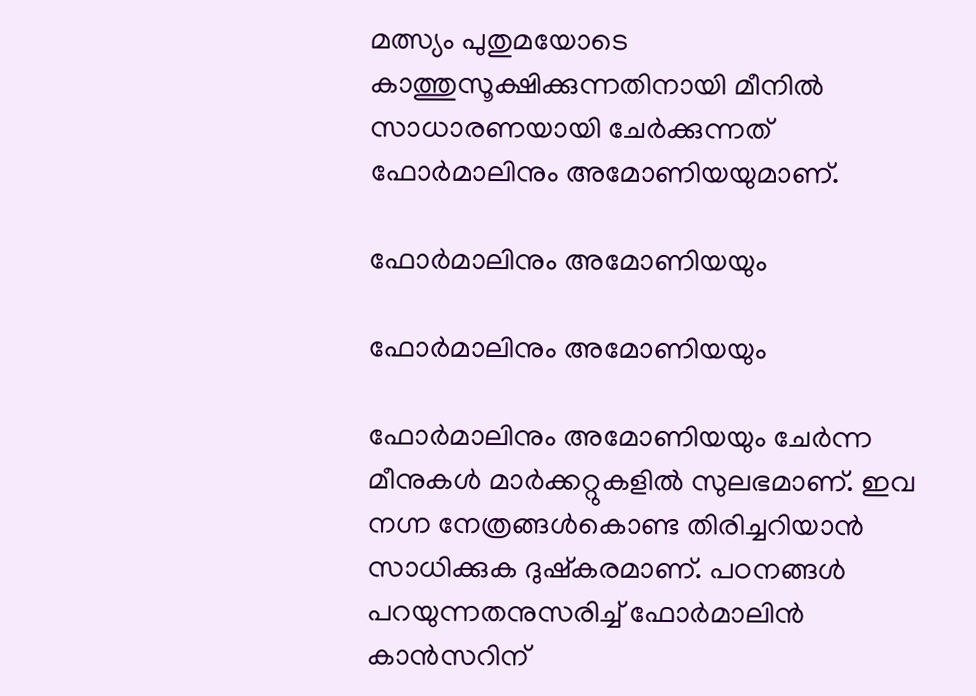മത്സ്യം പുതുമയോടെ കാത്തുസൂക്ഷിക്കുന്നതിനായി മീനില്‍ സാധാരണയായി ചേര്‍ക്കുന്നത് ഫോര്‍മാലിനും അമോണിയയുമാണ്.

ഫോർമാലിനും അമോണിയയും

ഫോർമാലിനും അമോണിയയും

ഫോർമാലിനും അമോണിയയും ചേര്‍ന്ന മീനുകള്‍ മാര്‍ക്കറ്റുകളില്‍ സുലഭമാണ്. ഇവ നഗ്ന നേത്രങ്ങള്‍കൊണ്ട തിരിച്ചറിയാന്‍ സാധിക്കുക ദുഷ്‌കരമാണ്. പഠനങ്ങള്‍ പറയുന്നതനുസരിച്ച് ഫോര്‍മാലിന്‍ കാന്‍സറിന്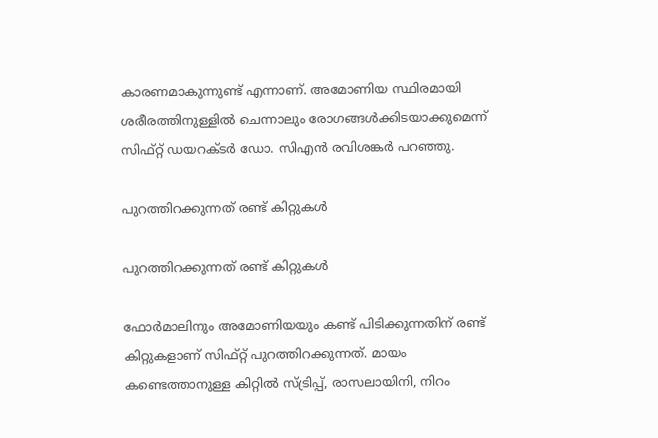കാരണമാകുന്നുണ്ട് എന്നാണ്. അമോണിയ സ്ഥിരമായി ശരീരത്തിനുള്ളില്‍ ചെന്നാലും രോഗങ്ങള്‍ക്കിടയാക്കുമെന്ന് സിഫ്റ്റ് ഡയറക്ടര്‍ ഡോ. സിഎന്‍ രവിശങ്കര്‍ പറഞ്ഞു.

പുറത്തിറക്കുന്നത് രണ്ട് കിറ്റുകൾ

പുറത്തിറക്കുന്നത് രണ്ട് കിറ്റുകൾ

ഫോർമാലിനും അമോണിയയും കണ്ട് പിടിക്കുന്നതിന് രണ്ട് കിറ്റുകളാണ് സിഫ്റ്റ് പുറത്തിറക്കുന്നത്. മായം കണ്ടെത്താനുള്ള കിറ്റില്‍ സ്ട്രിപ്പ്, രാസലായിനി, നിറം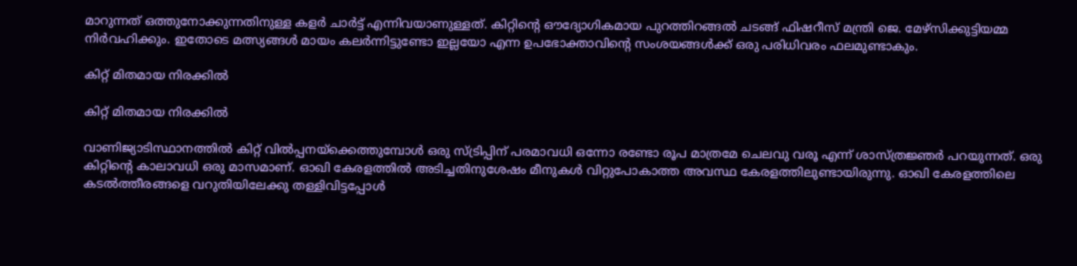മാറുന്നത് ഒത്തുനോക്കുന്നതിനുള്ള കളര്‍ ചാര്‍ട്ട് എന്നിവയാണുള്ളത്. കിറ്റിന്റെ ഔദ്യോഗികമായ പുറത്തിറങ്ങല്‍ ചടങ്ങ് ഫിഷറീസ് മന്ത്രി ജെ. മേഴ്സിക്കുട്ടിയമ്മ നിര്‍വഹിക്കും. ഇതോടെ മത്സ്യങ്ങൾ മായം കലർന്നിട്ടുണ്ടോ ഇല്ലയോ എന്ന ഉപഭോക്താവിന്റെ സംശയങ്ങൾക്ക് ഒരു പരിധിവരം ഫലമുണ്ടാകും.

കിറ്റ് മിതമായ നിരക്കിൽ

കിറ്റ് മിതമായ നിരക്കിൽ

വാണിജ്യാടിസ്ഥാനത്തില്‍ കിറ്റ് വില്‍പ്പനയ്‌ക്കെത്തുമ്പോള്‍ ഒരു സ്ട്രിപ്പിന് പരമാവധി ഒന്നോ രണ്ടോ രൂപ മാത്രമേ ചെലവു വരൂ എന്ന് ശാസ്ത്രജ്ഞര്‍ പറയുന്നത്. ഒരു കിറ്റിന്റെ കാലാവധി ഒരു മാസമാണ്. ഓഖി കേരളത്തിൽ അടിച്ചതിനുശേഷം മീനുകൾ വിറ്റുപോകാത്ത അവസ്ഥ കേരളത്തിലുണ്ടായിരുന്നു. ഓഖി കേരളത്തിലെ കടൽത്തീരങ്ങളെ വറുതിയിലേക്കു തള്ളിവിട്ടപ്പോൾ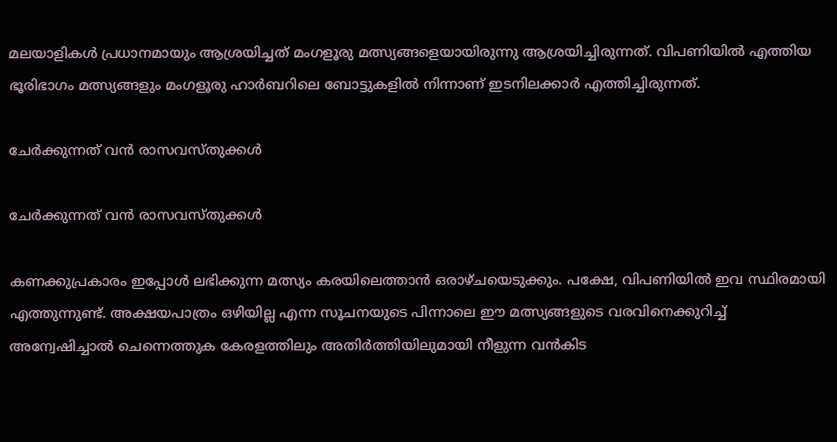മലയാളികൾ പ്രധാനമായും ആശ്രയിച്ചത് മംഗളൂരു മത്സ്യങ്ങളെയായിരുന്നു ആശ്രയിച്ചിരുന്നത്. വിപണിയിൽ എത്തിയ ഭൂരിഭാഗം മത്സ്യങ്ങളും മംഗളൂരു ഹാർബറിലെ ബോട്ടുകളിൽ നിന്നാണ് ഇടനിലക്കാർ എത്തിച്ചിരുന്നത്.

ചേർക്കുന്നത് വൻ രാസവസ്തുക്കൾ

ചേർക്കുന്നത് വൻ രാസവസ്തുക്കൾ

കണക്കുപ്രകാരം ഇപ്പോൾ ലഭിക്കുന്ന മത്സ്യം കരയിലെത്താൻ ഒരാഴ്ചയെടുക്കും. പക്ഷേ, വിപണിയിൽ ഇവ സ്ഥിരമായി എത്തുന്നുണ്ട്. അക്ഷയപാത്രം ഒഴിയില്ല എന്ന സൂചനയുടെ പിന്നാലെ ഈ മത്സ്യങ്ങളുടെ വരവിനെക്കുറിച്ച് അന്വേഷിച്ചാൽ ചെന്നെത്തുക കേരളത്തിലും അതിർത്തിയിലുമായി നീളുന്ന വൻകിട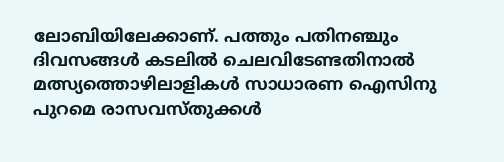ലോബിയിലേക്കാണ്. പത്തും പതിനഞ്ചും ദിവസങ്ങൾ കടലിൽ ചെലവിടേണ്ടതിനാൽ മത്സ്യത്തൊഴിലാളികൾ സാധാരണ ഐസിനു പുറമെ രാസവസ്തുക്കൾ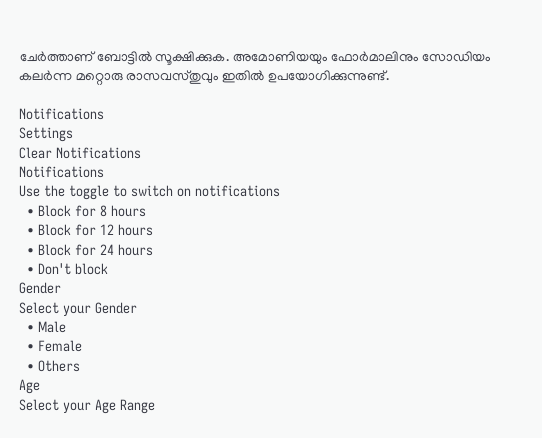ചേർത്താണ് ബോട്ടിൽ സൂക്ഷിക്കുക. അമോണിയയും ഫോർമാലിനും സോഡിയം കലർന്ന മറ്റൊരു രാസവസ്തുവും ഇതിൽ ഉപയോഗിക്കുന്നുണ്ട്.

Notifications
Settings
Clear Notifications
Notifications
Use the toggle to switch on notifications
  • Block for 8 hours
  • Block for 12 hours
  • Block for 24 hours
  • Don't block
Gender
Select your Gender
  • Male
  • Female
  • Others
Age
Select your Age Range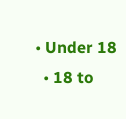• Under 18
  • 18 to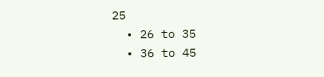25
  • 26 to 35
  • 36 to 45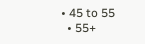• 45 to 55
  • 55+